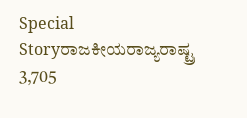Special Storyರಾಜಕೀಯರಾಜ್ಯರಾಷ್ಟ್ರ 3,705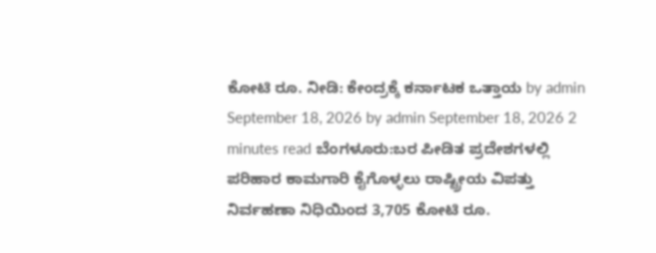ಕೋಟಿ ರೂ. ನೀಡಿ: ಕೇಂದ್ರಕ್ಕೆ ಕರ್ನಾಟಕ ಒತ್ತಾಯ by admin September 18, 2026 by admin September 18, 2026 2 minutes read ಬೆಂಗಳೂರು:ಬರ ಪೀಡಿತ ಪ್ರದೇಶಗಳಲ್ಲಿ ಪರಿಹಾರ ಕಾಮಗಾರಿ ಕೈಗೊಳ್ಳಲು ರಾಷ್ಟ್ರೀಯ ವಿಪತ್ತು ನಿರ್ವಹಣಾ ನಿಧಿಯಿಂದ 3,705 ಕೋಟಿ ರೂ.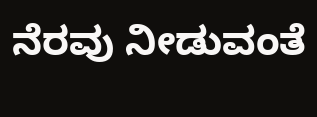ನೆರವು ನೀಡುವಂತೆ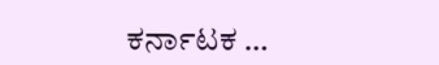ಕರ್ನಾಟಕ …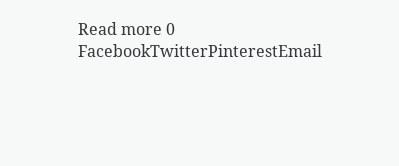Read more 0 FacebookTwitterPinterestEmail